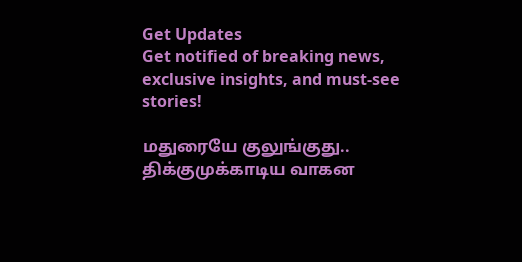Get Updates
Get notified of breaking news, exclusive insights, and must-see stories!

மதுரையே குலுங்குது.. திக்குமுக்காடிய வாகன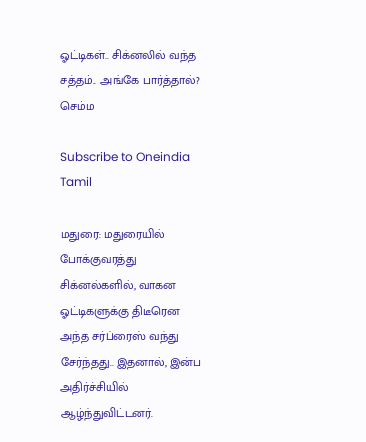ஓட்டிகள்.. சிக்னலில் வந்த சத்தம்.. அங்கே பார்த்தால்? செம்ம

Subscribe to Oneindia Tamil

மதுரை: மதுரையில் போக்குவரத்து சிக்னல்களில், வாகன ஓட்டிகளுக்கு திடீரென அந்த சர்ப்ரைஸ் வந்து சேர்ந்தது.. இதனால், இன்ப அதிர்ச்சியில் ஆழ்ந்துவிட்டனர்.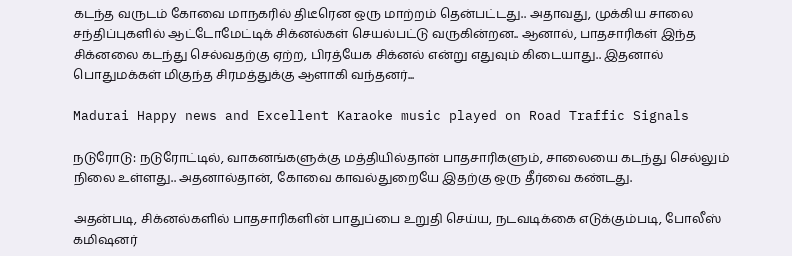கடந்த வருடம் கோவை மாநகரில் திடீரென ஒரு மாற்றம் தென்பட்டது.. அதாவது, முக்கிய சாலை சந்திப்புகளில் ஆட்டோமேட்டிக் சிக்னல்கள் செயல்பட்டு வருகின்றன.. ஆனால், பாதசாரிகள் இந்த சிக்னலை கடந்து செல்வதற்கு ஏற்ற, பிரத்யேக சிக்னல் என்று எதுவும் கிடையாது.. இதனால் பொதுமக்கள் மிகுந்த சிரமத்துக்கு ஆளாகி வந்தனர்...

Madurai Happy news and Excellent Karaoke music played on Road Traffic Signals

நடுரோடு: நடுரோட்டில், வாகனங்களுக்கு மத்தியில்தான் பாதசாரிகளும், சாலையை கடந்து செல்லும் நிலை உள்ளது.. அதனால்தான், கோவை காவல்துறையே இதற்கு ஒரு தீர்வை கண்டது.

அதன்படி, சிக்னல்களில் பாதசாரிகளின் பாதுப்பை உறுதி செய்ய, நடவடிக்கை எடுக்கும்படி, போலீஸ் கமிஷனர்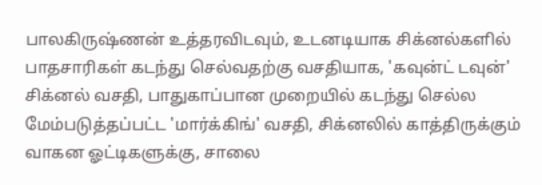பாலகிருஷ்ணன் உத்தரவிடவும், உடனடியாக சிக்னல்களில் பாதசாரிகள் கடந்து செல்வதற்கு வசதியாக, 'கவுன்ட் டவுன்' சிக்னல் வசதி, பாதுகாப்பான முறையில் கடந்து செல்ல மேம்படுத்தப்பட்ட 'மார்க்கிங்' வசதி, சிக்னலில் காத்திருக்கும் வாகன ஓட்டிகளுக்கு, சாலை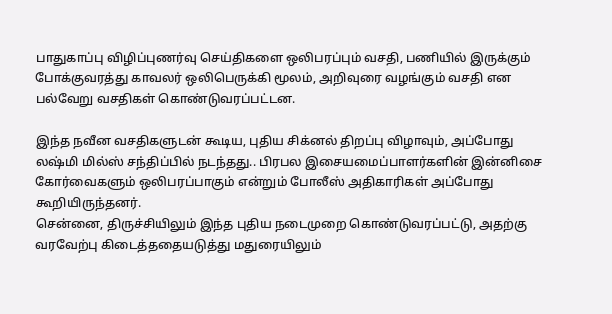பாதுகாப்பு விழிப்புணர்வு செய்திகளை ஒலிபரப்பும் வசதி, பணியில் இருக்கும் போக்குவரத்து காவலர் ஒலிபெருக்கி மூலம், அறிவுரை வழங்கும் வசதி என பல்வேறு வசதிகள் கொண்டுவரப்பட்டன.

இந்த நவீன வசதிகளுடன் கூடிய, புதிய சிக்னல் திறப்பு விழாவும், அப்போது லஷ்மி மில்ஸ் சந்திப்பில் நடந்தது.. பிரபல இசையமைப்பாளர்களின் இன்னிசை கோர்வைகளும் ஒலிபரப்பாகும் என்றும் போலீஸ் அதிகாரிகள் அப்போது கூறியிருந்தனர்.
சென்னை, திருச்சியிலும் இந்த புதிய நடைமுறை கொண்டுவரப்பட்டு, அதற்கு வரவேற்பு கிடைத்ததையடுத்து மதுரையிலும்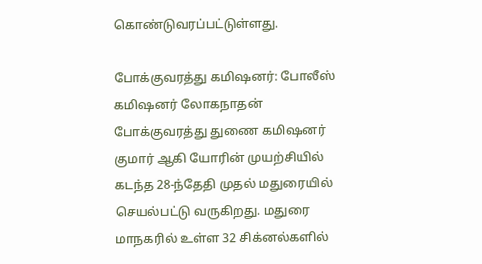கொண்டுவரப்பட்டுள்ளது.

போக்குவரத்து கமிஷனர்: போலீஸ் கமிஷனர் லோகநாதன் போக்குவரத்து துணை கமிஷனர் குமார் ஆகி யோரின் முயற்சியில் கடந்த 28-ந்தேதி முதல் மதுரையில் செயல்பட்டு வருகிறது. மதுரை மாநகரில் உள்ள 32 சிக்னல்களில்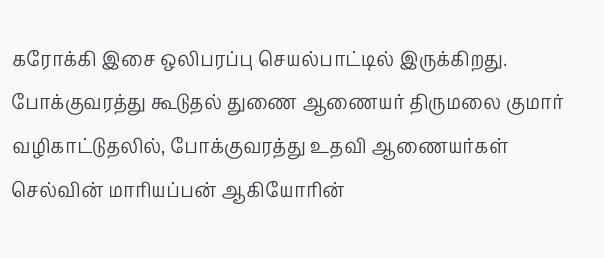கரோக்கி இசை ஒலிபரப்பு செயல்பாட்டில் இருக்கிறது. போக்குவரத்து கூடுதல் துணை ஆணையர் திருமலை குமார் வழிகாட்டுதலில், போக்குவரத்து உதவி ஆணையர்கள் செல்வின் மாரியப்பன் ஆகியோரின்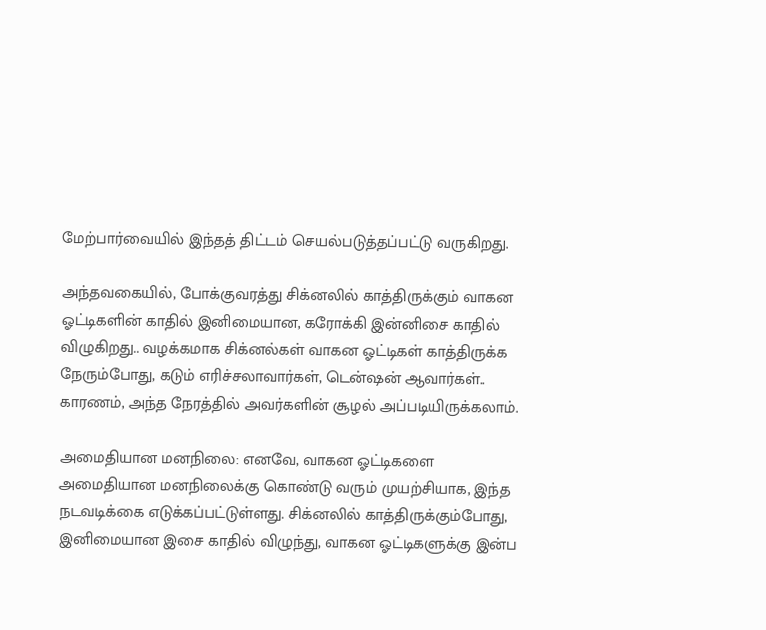மேற்பார்வையில் இந்தத் திட்டம் செயல்படுத்தப்பட்டு வருகிறது.

அந்தவகையில், போக்குவரத்து சிக்னலில் காத்திருக்கும் வாகன ஓட்டிகளின் காதில் இனிமையான, கரோக்கி இன்னிசை காதில் விழுகிறது.. வழக்கமாக சிக்னல்கள் வாகன ஓட்டிகள் காத்திருக்க நேரும்போது, கடும் எரிச்சலாவார்கள், டென்ஷன் ஆவார்கள்.. காரணம், அந்த நேரத்தில் அவர்களின் சூழல் அப்படியிருக்கலாம்.

அமைதியான மனநிலை: எனவே, வாகன ஓட்டிகளை அமைதியான மனநிலைக்கு கொண்டு வரும் முயற்சியாக, இந்த நடவடிக்கை எடுக்கப்பட்டுள்ளது. சிக்னலில் காத்திருக்கும்போது, இனிமையான இசை காதில் விழுந்து, வாகன ஓட்டிகளுக்கு இன்ப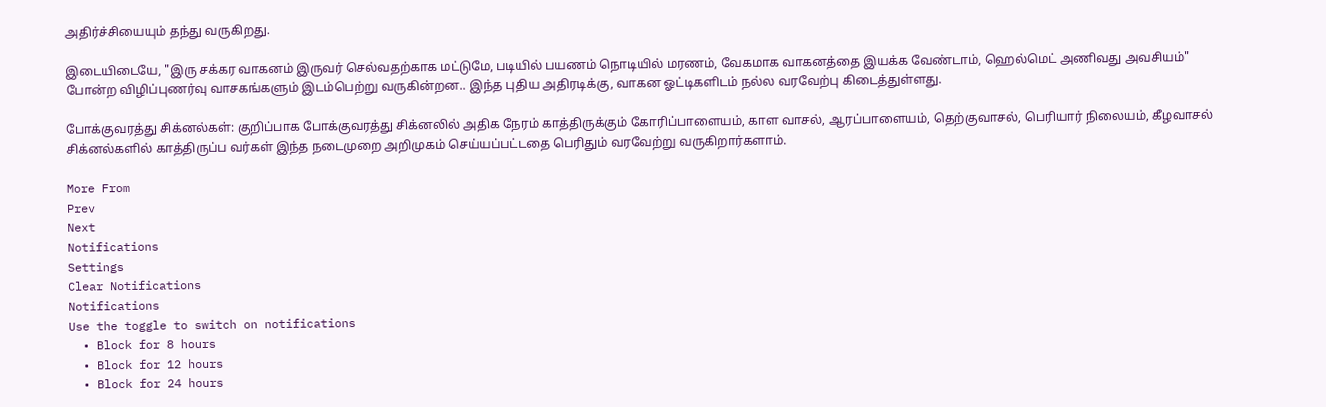அதிர்ச்சியையும் தந்து வருகிறது.

இடையிடையே, "இரு சக்கர வாகனம் இருவர் செல்வதற்காக மட்டுமே, படியில் பயணம் நொடியில் மரணம், வேகமாக வாகனத்தை இயக்க வேண்டாம், ஹெல்மெட் அணிவது அவசியம்" போன்ற விழிப்புணர்வு வாசகங்களும் இடம்பெற்று வருகின்றன.. இந்த புதிய அதிரடிக்கு, வாகன ஓட்டிகளிடம் நல்ல வரவேற்பு கிடைத்துள்ளது.

போக்குவரத்து சிக்னல்கள்: குறிப்பாக போக்குவரத்து சிக்னலில் அதிக நேரம் காத்திருக்கும் கோரிப்பாளையம், காள வாசல், ஆரப்பாளையம், தெற்குவாசல், பெரியார் நிலையம், கீழவாசல் சிக்னல்களில் காத்திருப்ப வர்கள் இந்த நடைமுறை அறிமுகம் செய்யப்பட்டதை பெரிதும் வரவேற்று வருகிறார்களாம்.

More From
Prev
Next
Notifications
Settings
Clear Notifications
Notifications
Use the toggle to switch on notifications
  • Block for 8 hours
  • Block for 12 hours
  • Block for 24 hours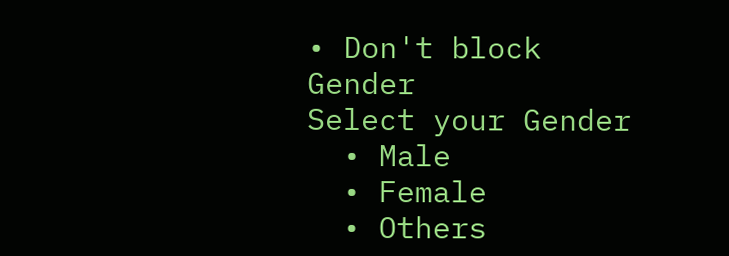• Don't block
Gender
Select your Gender
  • Male
  • Female
  • Others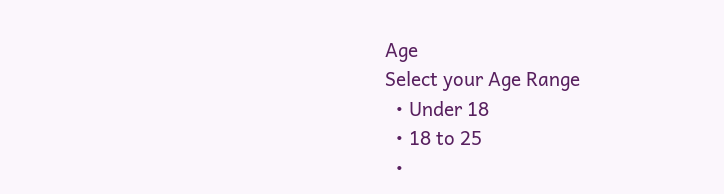Age
Select your Age Range
  • Under 18
  • 18 to 25
  •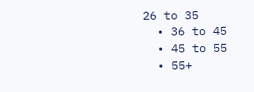26 to 35
  • 36 to 45
  • 45 to 55
  • 55+